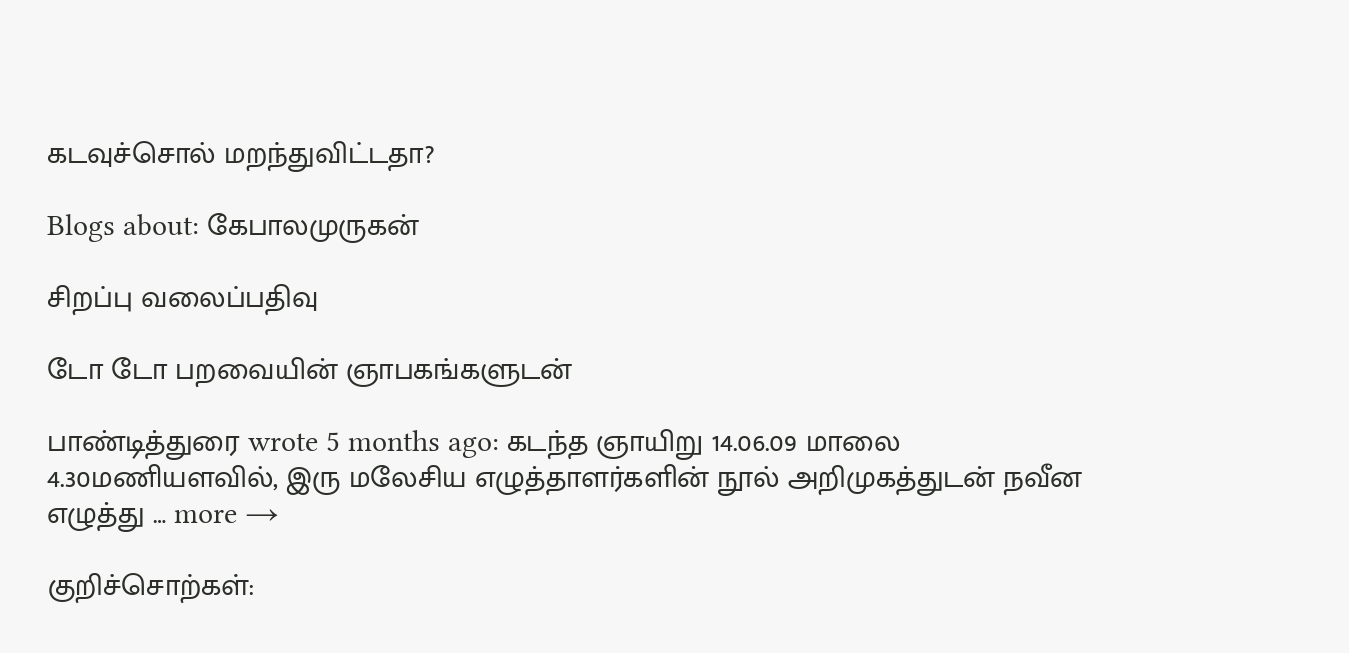கடவுச்சொல் மறந்துவிட்டதா?

Blogs about: கேபாலமுருகன்

சிறப்பு வலைப்பதிவு

டோ டோ பறவையின் ஞாபகங்களுடன்

பாண்டித்துரை wrote 5 months ago: கடந்த ஞாயிறு 14.06.09 மாலை 4.30மணியளவில், இரு மலேசிய எழுத்தாளர்களின் நூல் அறிமுகத்துடன் நவீன எழுத்து … more →

குறிச்சொற்கள்: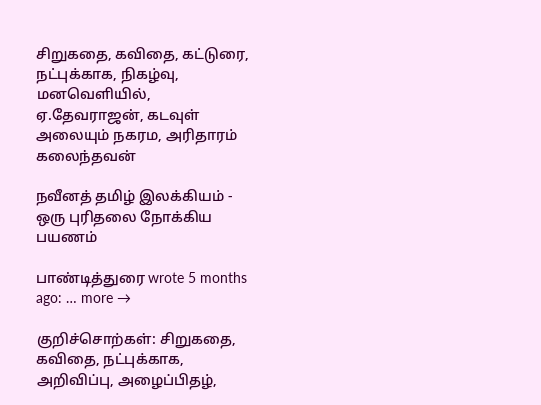சிறுகதை, கவிதை, கட்டுரை, நட்புக்காக, நிகழ்வு, மனவெளியில், ஏ.தேவராஜன், கடவுள் அலையும் நகரம, அரிதாரம் கலைந்தவன்

நவீனத் தமிழ் இலக்கியம் - ஒரு புரிதலை நோக்கிய பயணம்

பாண்டித்துரை wrote 5 months ago: … more →

குறிச்சொற்கள்: சிறுகதை, கவிதை, நட்புக்காக, அறிவிப்பு, அழைப்பிதழ்,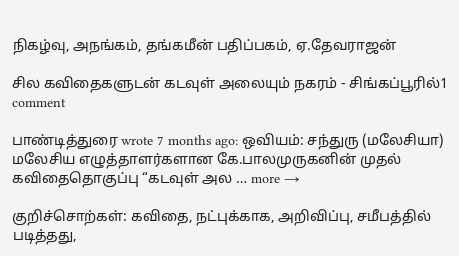நிகழ்வு, அநங்கம், தங்கமீன் பதிப்பகம், ஏ.தேவராஜன்

சில கவிதைகளுடன் கடவுள் அலையும் நகரம் - சிங்கப்பூரில்1 comment

பாண்டித்துரை wrote 7 months ago: ஒவியம்: சந்துரு (மலேசியா) மலேசிய எழுத்தாளர்களான கே.பாலமுருகனின் முதல் கவிதைதொகுப்பு “கடவுள் அல … more →

குறிச்சொற்கள்: கவிதை, நட்புக்காக, அறிவிப்பு, சமீபத்தில் படித்தது,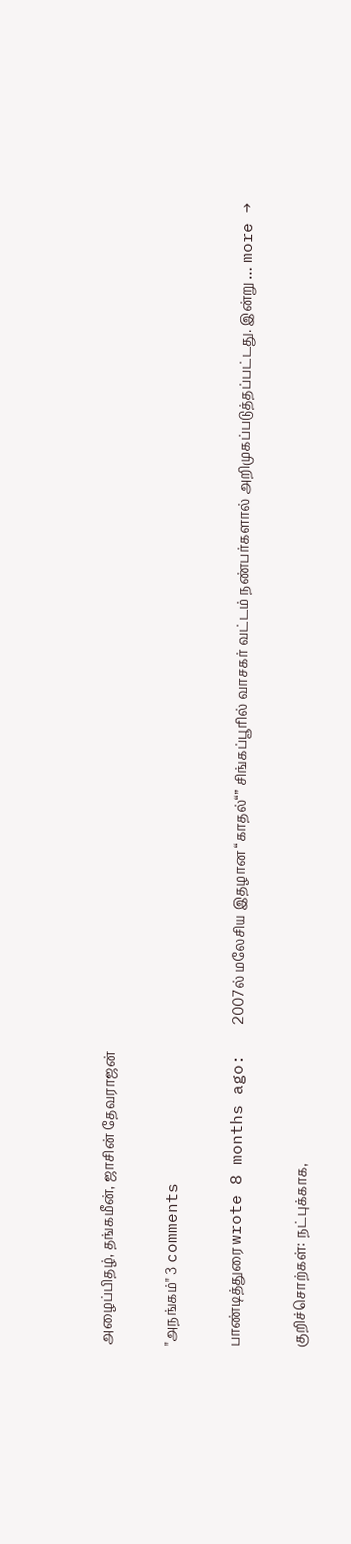அழைப்பிதழ், தங்கமீன், ஜாசின் தேவராஜன்

"அநங்கம்" 3 comments

பாண்டித்துரை wrote 8 months ago:   2007ல் மலேசிய இதழான “காதல்“” சிங்கப்பூரில் வாசகர் வட்டம் நண்பர்களால் அறிமுகப்படுத்தப்பட்டது. இன்று … more →

குறிச்சொற்கள்: நட்புக்காக,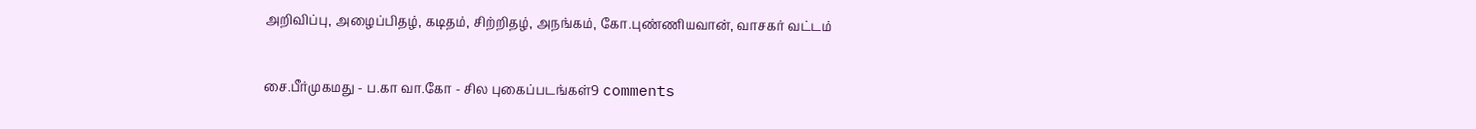அறிவிப்பு, அழைப்பிதழ், கடிதம், சிற்றிதழ், அநங்கம், கோ.புண்ணியவான், வாசகர் வட்டம்

சை.பீர்முகமது - ப.கா வா.கோ - சில புகைப்படங்கள்9 comments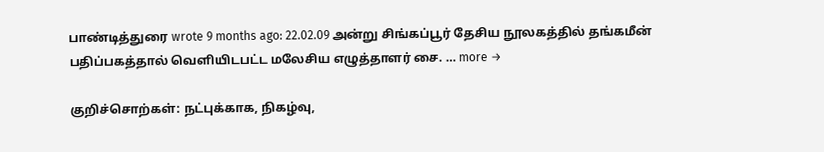பாண்டித்துரை wrote 9 months ago: 22.02.09 அன்று சிங்கப்பூர் தேசிய நூலகத்தில் தங்கமீன் பதிப்பகத்தால் வெளியிடபட்ட மலேசிய எழுத்தாளர் சை. … more →

குறிச்சொற்கள்: நட்புக்காக, நிகழ்வு,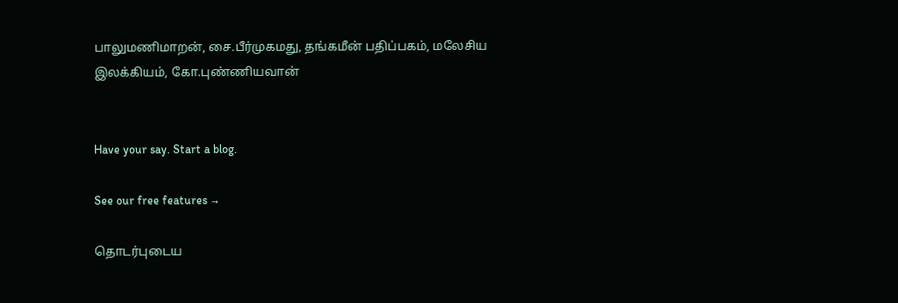பாலுமணிமாறன், சை.பீர்முகமது, தங்கமீன் பதிப்பகம், மலேசிய இலக்கியம், கோ.புண்ணியவான்


Have your say. Start a blog.

See our free features →

தொடர்புடைய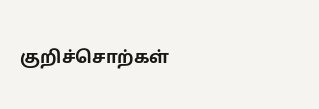குறிச்சொற்கள்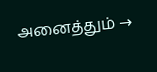அனைத்தும் →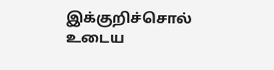இக்குறிச்சொல் உடைய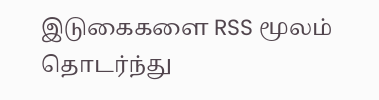இடுகைகளை RSS மூலம் தொடர்ந்து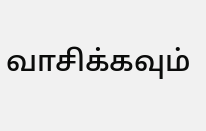வாசிக்கவும்